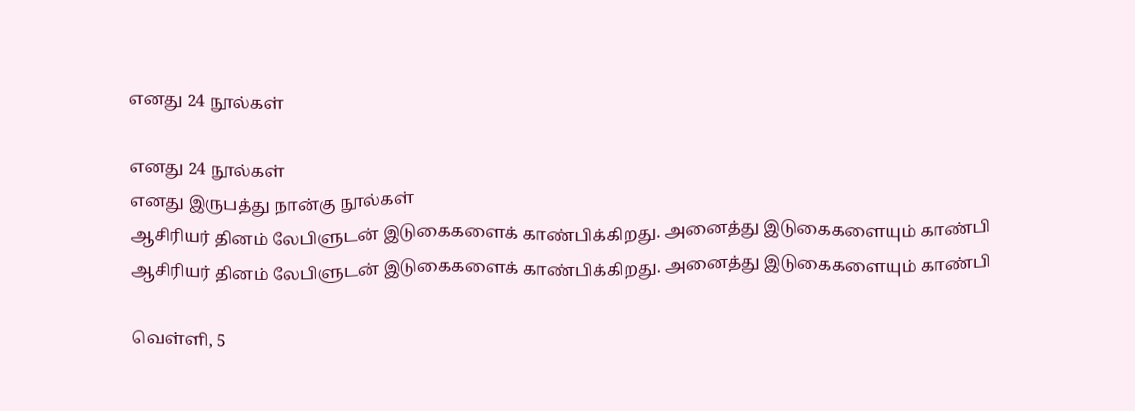எனது 24 நூல்கள்

எனது 24 நூல்கள்
எனது இருபத்து நான்கு நூல்கள்
ஆசிரியர் தினம் லேபிளுடன் இடுகைகளைக் காண்பிக்கிறது. அனைத்து இடுகைகளையும் காண்பி
ஆசிரியர் தினம் லேபிளுடன் இடுகைகளைக் காண்பிக்கிறது. அனைத்து இடுகைகளையும் காண்பி

வெள்ளி, 5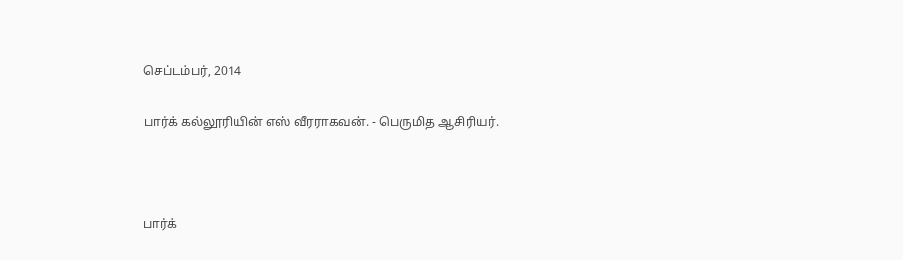செப்டம்பர், 2014

பார்க் கல்லூரியின் எஸ் வீரராகவன். - பெருமித ஆசிரியர்.



பார்க்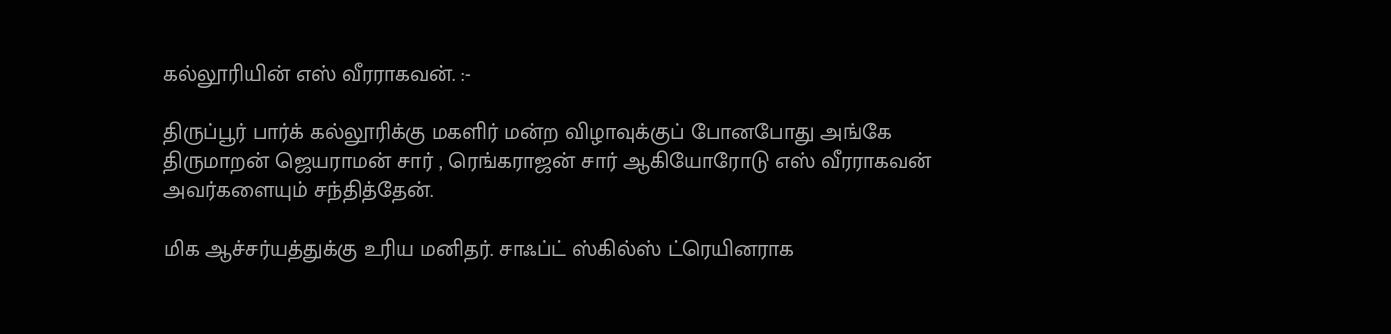கல்லூரியின் எஸ் வீரராகவன். :-

திருப்பூர் பார்க் கல்லூரிக்கு மகளிர் மன்ற விழாவுக்குப் போனபோது அங்கே திருமாறன் ஜெயராமன் சார் , ரெங்கராஜன் சார் ஆகியோரோடு எஸ் வீரராகவன் அவர்களையும் சந்தித்தேன்.

மிக ஆச்சர்யத்துக்கு உரிய மனிதர். சாஃப்ட் ஸ்கில்ஸ் ட்ரெயினராக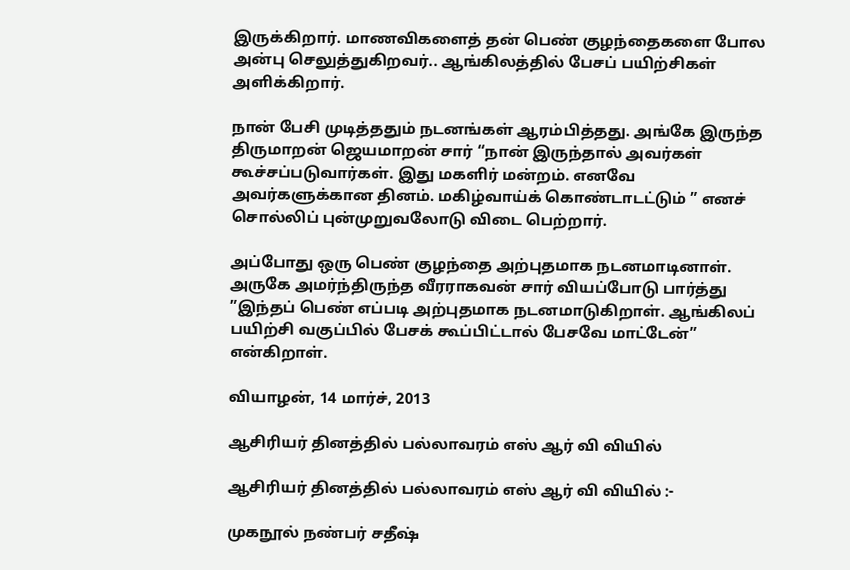இருக்கிறார். மாணவிகளைத் தன் பெண் குழந்தைகளை போல அன்பு செலுத்துகிறவர்.. ஆங்கிலத்தில் பேசப் பயிற்சிகள் அளிக்கிறார்.

நான் பேசி முடித்ததும் நடனங்கள் ஆரம்பித்தது. அங்கே இருந்த திருமாறன் ஜெயமாறன் சார் “நான் இருந்தால் அவர்கள் கூச்சப்படுவார்கள். இது மகளிர் மன்றம். எனவே அவர்களுக்கான தினம். மகிழ்வாய்க் கொண்டாடட்டும் ” எனச் சொல்லிப் புன்முறுவலோடு விடை பெற்றார்.

அப்போது ஒரு பெண் குழந்தை அற்புதமாக நடனமாடினாள். அருகே அமர்ந்திருந்த வீரராகவன் சார் வியப்போடு பார்த்து ”இந்தப் பெண் எப்படி அற்புதமாக நடனமாடுகிறாள். ஆங்கிலப் பயிற்சி வகுப்பில் பேசக் கூப்பிட்டால் பேசவே மாட்டேன்” என்கிறாள்.

வியாழன், 14 மார்ச், 2013

ஆசிரியர் தினத்தில் பல்லாவரம் எஸ் ஆர் வி வியில்

ஆசிரியர் தினத்தில் பல்லாவரம் எஸ் ஆர் வி வியில் :-

முகநூல் நண்பர் சதீஷ்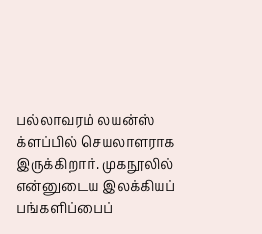பல்லாவரம் லயன்ஸ் க்ளப்பில் செயலாளராக இருக்கிறார். முகநூலில் என்னுடைய இலக்கியப் பங்களிப்பைப்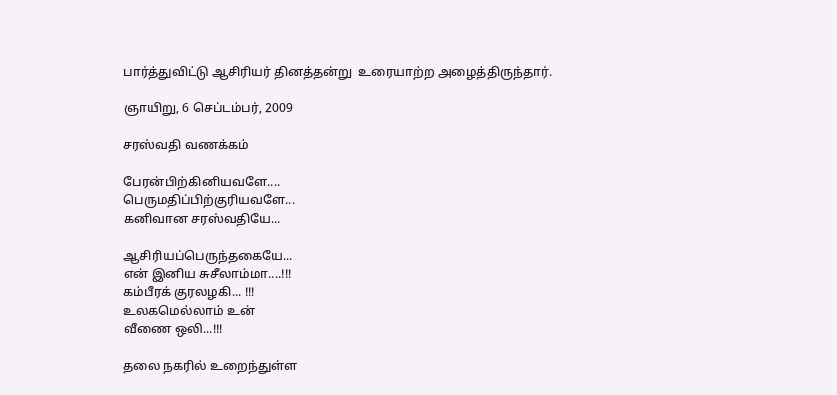பார்த்துவிட்டு ஆசிரியர் தினத்தன்று  உரையாற்ற அழைத்திருந்தார்.

ஞாயிறு, 6 செப்டம்பர், 2009

சரஸ்வதி வணக்கம்

பேரன்பிற்கினியவளே....
பெருமதிப்பிற்குரியவளே...
கனிவான சரஸ்வதியே...

ஆசிரியப்பெருந்தகையே...
என் இனிய சுசீலாம்மா....!!!
கம்பீரக் குரலழகி... !!!
உலகமெல்லாம் உன்
வீணை ஒலி...!!!

தலை நகரில் உறைந்துள்ள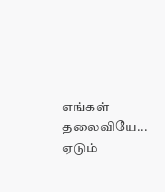எங்கள் தலைவியே...
ஏடும்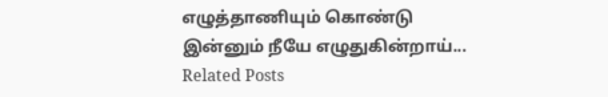எழுத்தாணியும் கொண்டு
இன்னும் நீயே எழுதுகின்றாய்...
Related Posts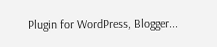Plugin for WordPress, Blogger...